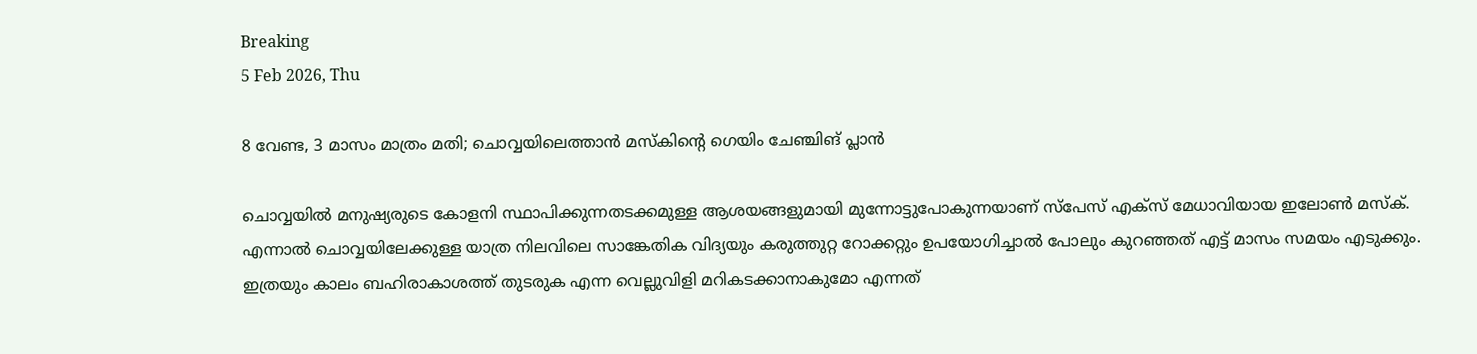Breaking
5 Feb 2026, Thu

8 വേണ്ട, 3 മാസം മാത്രം മതി; ചൊവ്വയിലെത്താന്‍ മസ്‌കിന്റെ ഗെയിം ചേഞ്ചിങ് പ്ലാന്‍

ചൊവ്വയില്‍ മനുഷ്യരുടെ കോളനി സ്ഥാപിക്കുന്നതടക്കമുള്ള ആശയങ്ങളുമായി മുന്നോട്ടുപോകുന്നയാണ് സ്‌പേസ് എക്‌സ് മേധാവിയായ ഇലോണ്‍ മസ്‌ക്. എന്നാല്‍ ചൊവ്വയിലേക്കുള്ള യാത്ര നിലവിലെ സാങ്കേതിക വിദ്യയും കരുത്തുറ്റ റോക്കറ്റും ഉപയോഗിച്ചാല്‍ പോലും കുറഞ്ഞത് എട്ട് മാസം സമയം എടുക്കും. ഇത്രയും കാലം ബഹിരാകാശത്ത് തുടരുക എന്ന വെല്ലുവിളി മറികടക്കാനാകുമോ എന്നത്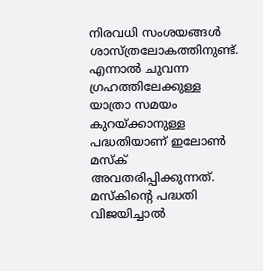നിരവധി സംശയങ്ങള്‍ ശാസ്ത്രലോകത്തിനുണ്ട്. എന്നാല്‍ ചുവന്ന ഗ്രഹത്തിലേക്കുള്ള യാത്രാ സമയം കുറയ്ക്കാനുള്ള പദ്ധതിയാണ് ഇലോണ്‍ മസ്‌ക് അവതരിപ്പിക്കുന്നത്. മസ്‌കിന്റെ പദ്ധതി വിജയിച്ചാല്‍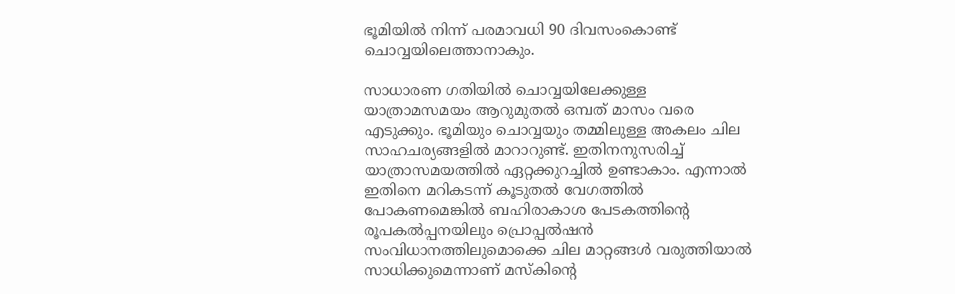ഭൂമിയില്‍ നിന്ന് പരമാവധി 90 ദിവസംകൊണ്ട് ചൊവ്വയിലെത്താനാകും.

സാധാരണ ഗതിയില്‍ ചൊവ്വയിലേക്കുള്ള യാത്രാമസമയം ആറുമുതല്‍ ഒമ്പത് മാസം വരെ എടുക്കും. ഭൂമിയും ചൊവ്വയും തമ്മിലുള്ള അകലം ചില സാഹചര്യങ്ങളില്‍ മാറാറുണ്ട്. ഇതിനനുസരിച്ച് യാത്രാസമയത്തില്‍ ഏറ്റക്കുറച്ചില്‍ ഉണ്ടാകാം. എന്നാല്‍ ഇതിനെ മറികടന്ന് കൂടുതല്‍ വേഗത്തില്‍ പോകണമെങ്കില്‍ ബഹിരാകാശ പേടകത്തിന്റെ രൂപകല്‍പ്പനയിലും പ്രൊപ്പല്‍ഷന്‍ സംവിധാനത്തിലുമൊക്കെ ചില മാറ്റങ്ങള്‍ വരുത്തിയാല്‍ സാധിക്കുമെന്നാണ് മസ്‌കിന്റെ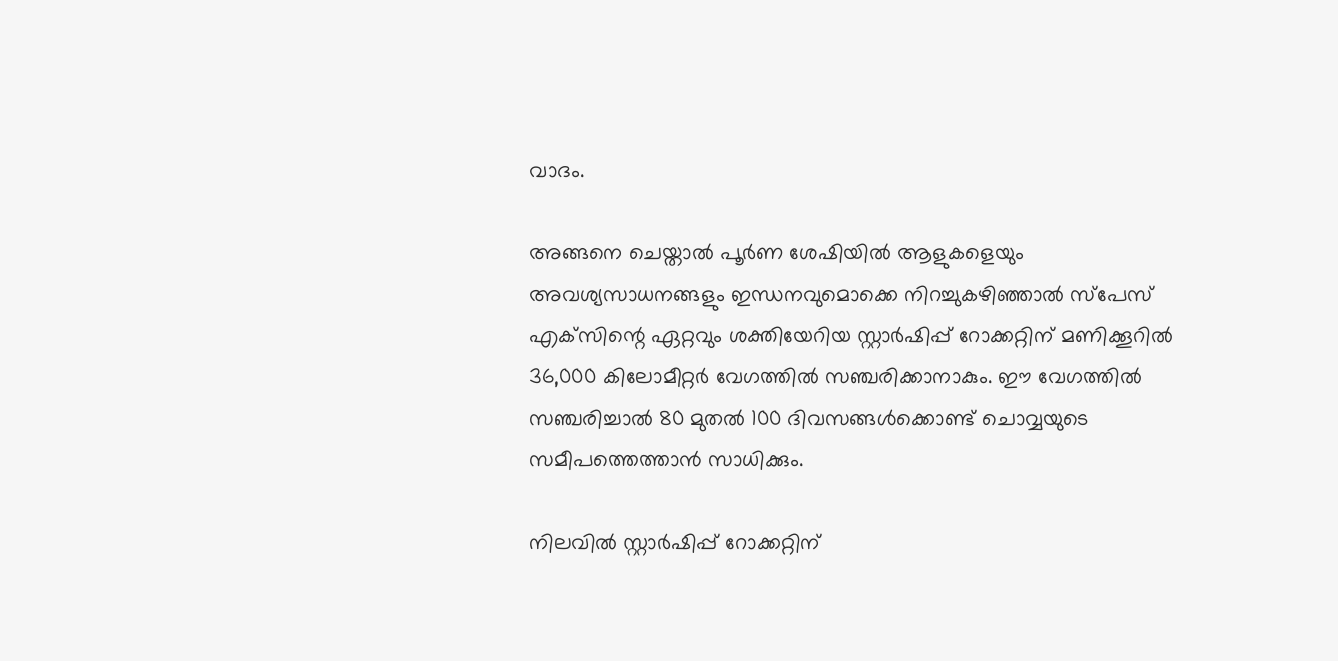വാദം.

അങ്ങനെ ചെയ്താല്‍ പൂര്‍ണ ശേഷിയില്‍ ആളുകളെയും അവശ്യസാധനങ്ങളും ഇന്ധനവുമൊക്കെ നിറച്ചുകഴിഞ്ഞാല്‍ സ്‌പേസ് എക്‌സിന്റെ ഏറ്റവും ശക്തിയേറിയ സ്റ്റാര്‍ഷിപ്പ് റോക്കറ്റിന് മണിക്കൂറില്‍ 36,000 കിലോമീറ്റര്‍ വേഗത്തില്‍ സഞ്ചരിക്കാനാകും. ഈ വേഗത്തില്‍ സഞ്ചരിച്ചാല്‍ 80 മുതല്‍ 100 ദിവസങ്ങള്‍ക്കൊണ്ട് ചൊവ്വയുടെ സമീപത്തെത്താന്‍ സാധിക്കും.

നിലവില്‍ സ്റ്റാര്‍ഷിപ്പ് റോക്കറ്റിന്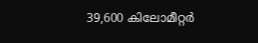39,600 കിലോമീറ്റര്‍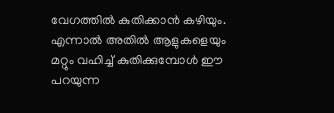വേഗത്തില്‍ കുതിക്കാന്‍ കഴിയും. എന്നാല്‍ അതില്‍ ആളുകളെയും മറ്റും വഹിച്ച് കുതിക്കുമ്പോള്‍ ഈ പറയുന്ന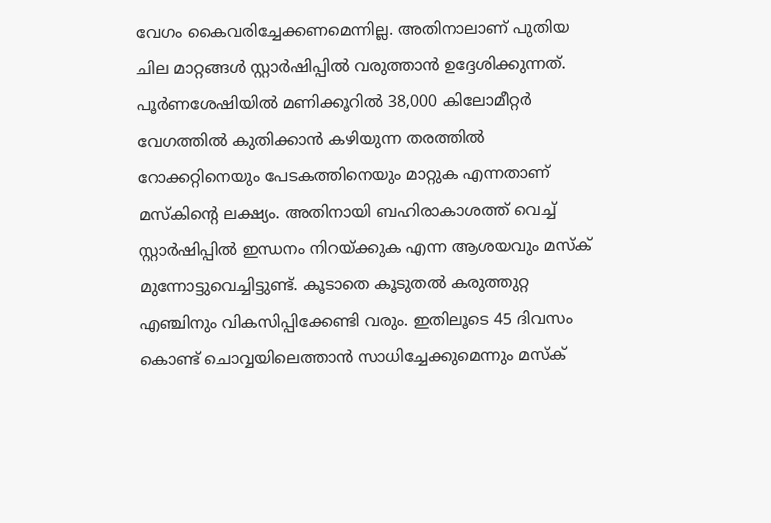വേഗം കൈവരിച്ചേക്കണമെന്നില്ല. അതിനാലാണ് പുതിയ ചില മാറ്റങ്ങള്‍ സ്റ്റാര്‍ഷിപ്പില്‍ വരുത്താന്‍ ഉദ്ദേശിക്കുന്നത്. പൂര്‍ണശേഷിയില്‍ മണിക്കൂറില്‍ 38,000 കിലോമീറ്റര്‍ വേഗത്തില്‍ കുതിക്കാന്‍ കഴിയുന്ന തരത്തില്‍ റോക്കറ്റിനെയും പേടകത്തിനെയും മാറ്റുക എന്നതാണ് മസ്‌കിന്റെ ലക്ഷ്യം. അതിനായി ബഹിരാകാശത്ത് വെച്ച് സ്റ്റാര്‍ഷിപ്പില്‍ ഇന്ധനം നിറയ്ക്കുക എന്ന ആശയവും മസ്‌ക് മുന്നോട്ടുവെച്ചിട്ടുണ്ട്. കൂടാതെ കൂടുതല്‍ കരുത്തുറ്റ എഞ്ചിനും വികസിപ്പിക്കേണ്ടി വരും. ഇതിലൂടെ 45 ദിവസം കൊണ്ട് ചൊവ്വയിലെത്താന്‍ സാധിച്ചേക്കുമെന്നും മസ്ക്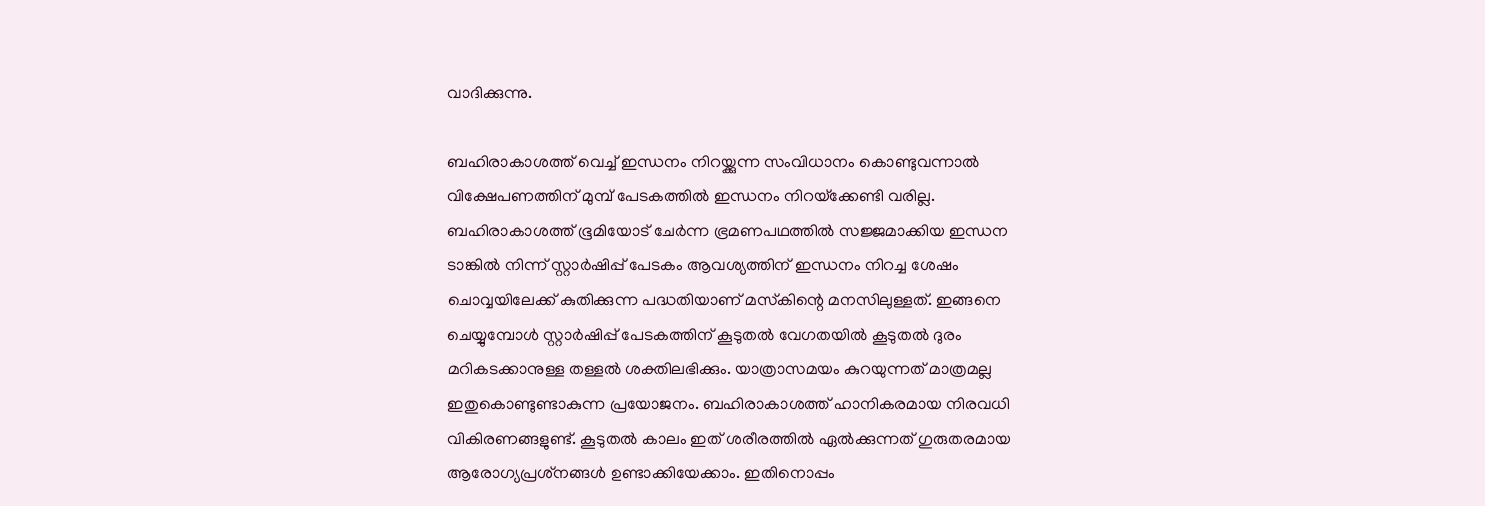വാദിക്കുന്നു.

ബഹിരാകാശത്ത് വെച്ച് ഇന്ധനം നിറയ്ക്കുന്ന സംവിധാനം കൊണ്ടുവന്നാല്‍ വിക്ഷേപണത്തിന് മുമ്പ് പേടകത്തില്‍ ഇന്ധനം നിറയ്‌ക്കേണ്ടി വരില്ല. ബഹിരാകാശത്ത് ഭൂമിയോട് ചേര്‍ന്ന ഭ്രമണപഥത്തില്‍ സജ്ജമാക്കിയ ഇന്ധന ടാങ്കില്‍ നിന്ന് സ്റ്റാര്‍ഷിപ്പ് പേടകം ആവശ്യത്തിന് ഇന്ധനം നിറച്ച ശേഷം ചൊവ്വയിലേക്ക് കുതിക്കുന്ന പദ്ധതിയാണ് മസ്‌കിന്റെ മനസിലുള്ളത്. ഇങ്ങനെ ചെയ്യുമ്പോള്‍ സ്റ്റാര്‍ഷിപ്പ് പേടകത്തിന് കൂടുതല്‍ വേഗതയില്‍ കൂടുതല്‍ ദുരം മറികടക്കാനുള്ള തള്ളല്‍ ശക്തിലഭിക്കും. യാത്രാസമയം കുറയുന്നത് മാത്രമല്ല ഇതുകൊണ്ടുണ്ടാകുന്ന പ്രയോജനം. ബഹിരാകാശത്ത് ഹാനികരമായ നിരവധി വികിരണങ്ങളുണ്ട്. കൂടുതല്‍ കാലം ഇത് ശരീരത്തില്‍ ഏല്‍ക്കുന്നത് ഗുരുതരമായ ആരോഗ്യപ്രശ്‌നങ്ങള്‍ ഉണ്ടാക്കിയേക്കാം. ഇതിനൊപ്പം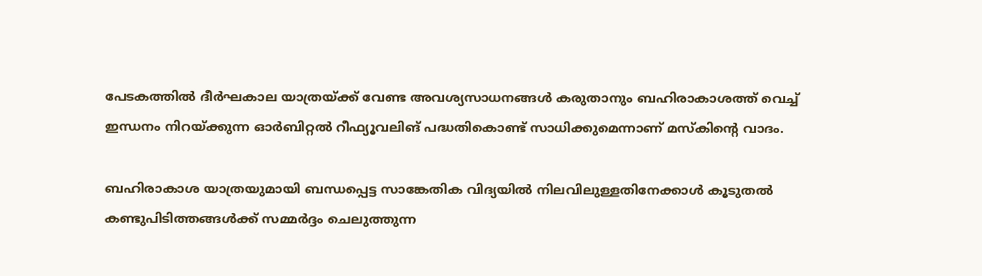പേടകത്തില്‍ ദീര്‍ഘകാല യാത്രയ്ക്ക് വേണ്ട അവശ്യസാധനങ്ങള്‍ കരുതാനും ബഹിരാകാശത്ത് വെച്ച് ഇന്ധനം നിറയ്ക്കുന്ന ഓര്‍ബിറ്റല്‍ റീഫ്യൂവലിങ് പദ്ധതികൊണ്ട് സാധിക്കുമെന്നാണ് മസ്‌കിന്റെ വാദം.

ബഹിരാകാശ യാത്രയുമായി ബന്ധപ്പെട്ട സാങ്കേതിക വിദ്യയില്‍ നിലവിലുള്ളതിനേക്കാള്‍ കൂടുതല്‍ കണ്ടുപിടിത്തങ്ങള്‍ക്ക് സമ്മര്‍ദ്ദം ചെലുത്തുന്ന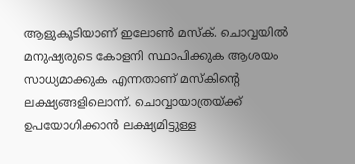ആളുകൂടിയാണ് ഇലോണ്‍ മസ്‌ക്. ചൊവ്വയില്‍ മനുഷ്യരുടെ കോളനി സ്ഥാപിക്കുക ആശയം സാധ്യമാക്കുക എന്നതാണ് മസ്‌കിന്റെ ലക്ഷ്യങ്ങളിലൊന്ന്. ചൊവ്വായാത്രയ്ക്ക് ഉപയോഗിക്കാന്‍ ലക്ഷ്യമിട്ടുള്ള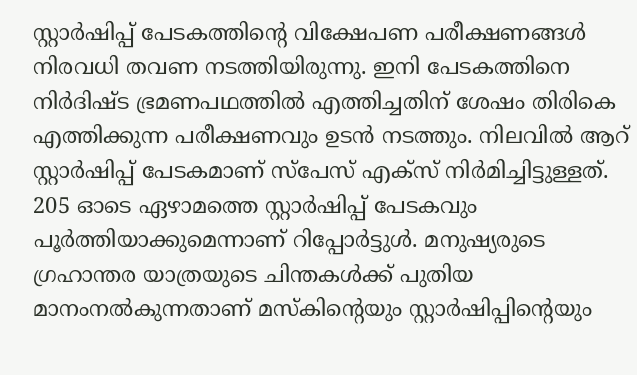സ്റ്റാര്‍ഷിപ്പ് പേടകത്തിന്റെ വിക്ഷേപണ പരീക്ഷണങ്ങള്‍ നിരവധി തവണ നടത്തിയിരുന്നു. ഇനി പേടകത്തിനെ നിര്‍ദിഷ്ട ഭ്രമണപഥത്തില്‍ എത്തിച്ചതിന് ശേഷം തിരികെ എത്തിക്കുന്ന പരീക്ഷണവും ഉടന്‍ നടത്തും. നിലവില്‍ ആറ് സ്റ്റാര്‍ഷിപ്പ് പേടകമാണ് സ്‌പേസ് എക്‌സ് നിര്‍മിച്ചിട്ടുള്ളത്. 205 ഓടെ ഏഴാമത്തെ സ്റ്റാര്‍ഷിപ്പ് പേടകവും പൂര്‍ത്തിയാക്കുമെന്നാണ് റിപ്പോര്‍ട്ടുള്‍. മനുഷ്യരുടെ ഗ്രഹാന്തര യാത്രയുടെ ചിന്തകള്‍ക്ക് പുതിയ മാനംനല്‍കുന്നതാണ് മസ്‌കിന്റെയും സ്റ്റാര്‍ഷിപ്പിന്റെയും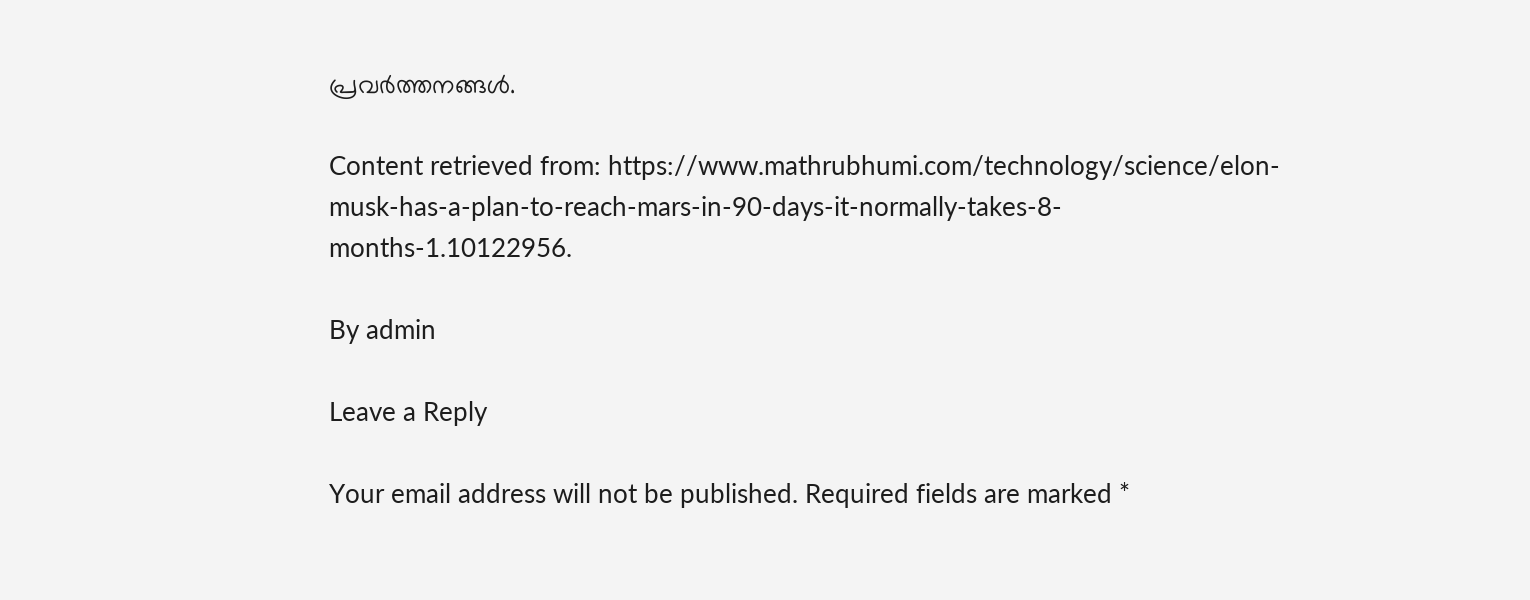പ്രവര്‍ത്തനങ്ങള്‍.

Content retrieved from: https://www.mathrubhumi.com/technology/science/elon-musk-has-a-plan-to-reach-mars-in-90-days-it-normally-takes-8-months-1.10122956.

By admin

Leave a Reply

Your email address will not be published. Required fields are marked *